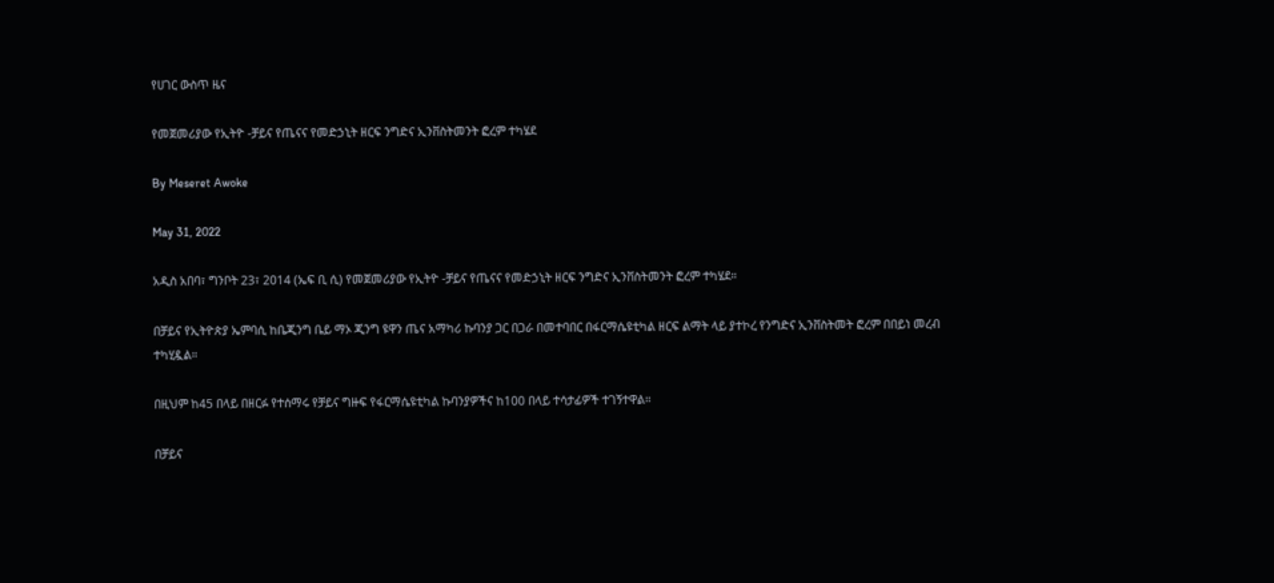የሀገር ውስጥ ዜና

የመጀመሪያው የኢትዮ -ቻይና የጤናና የመድኃኒት ዘርፍ ንግድና ኢንቨስትመንት ፎረም ተካሄደ

By Meseret Awoke

May 31, 2022

አዲስ አበባ፣ ግንቦት 23፣ 2014 (ኤፍ ቢ ሲ) የመጀመሪያው የኢትዮ -ቻይና የጤናና የመድኃኒት ዘርፍ ንግድና ኢንቨስትመንት ፎረም ተካሄደ።

በቻይና የኢትዮጵያ ኤምባሲ ከቤጂንግ ቤይ ማኦ ጂንግ ዩዋን ጤና አማካሪ ኩባንያ ጋር በጋራ በመተባበር በፋርማሴዩቲካል ዘርፍ ልማት ላይ ያተኮረ የንግድና ኢንቨስትመት ፎረም በበይነ መረብ ተካሂዷል።

በዚህም ከ45 በላይ በዘርፉ የተሰማሩ የቻይና ግዙፍ የፋርማሴዩቲካል ኩባንያዎችና ከ100 በላይ ተሳታፊዎች ተገኝተዋል።

በቻይና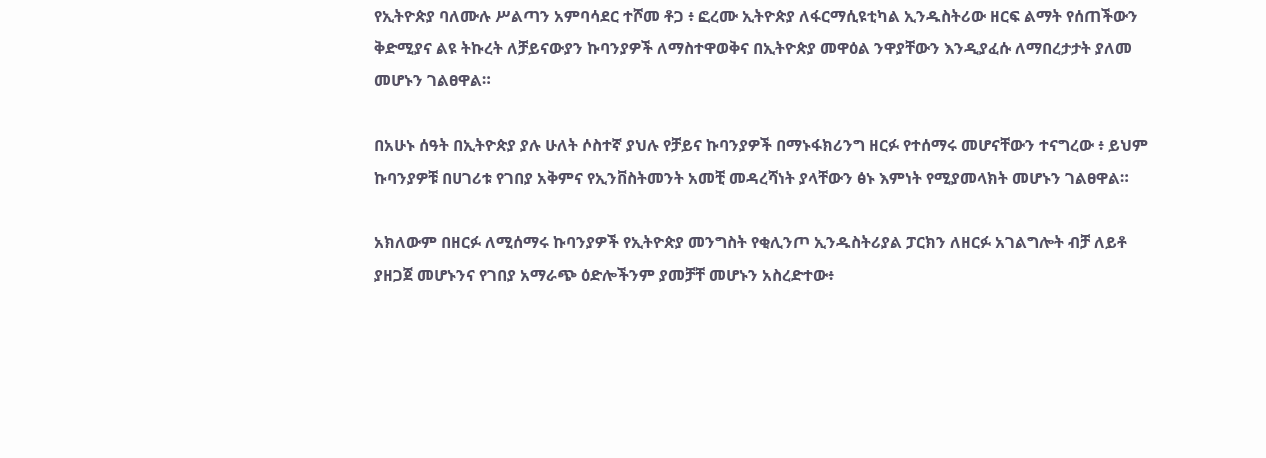የኢትዮጵያ ባለሙሉ ሥልጣን አምባሳደር ተሾመ ቶጋ ፥ ፎረሙ ኢትዮጵያ ለፋርማሲዩቲካል ኢንዱስትሪው ዘርፍ ልማት የሰጠችውን ቅድሚያና ልዩ ትኩረት ለቻይናውያን ኩባንያዎች ለማስተዋወቅና በኢትዮጵያ መዋዕል ንዋያቸውን እንዲያፈሱ ለማበረታታት ያለመ መሆኑን ገልፀዋል።

በአሁኑ ሰዓት በኢትዮጵያ ያሉ ሁለት ሶስተኛ ያህሉ የቻይና ኩባንያዎች በማኑፋክሪንግ ዘርፉ የተሰማሩ መሆናቸውን ተናግረው ፥ ይህም ኩባንያዎቹ በሀገሪቱ የገበያ አቅምና የኢንቨስትመንት አመቺ መዳረሻነት ያላቸውን ፅኑ እምነት የሚያመላክት መሆኑን ገልፀዋል።

አክለውም በዘርፉ ለሚሰማሩ ኩባንያዎች የኢትዮጵያ መንግስት የቂሊንጦ ኢንዱስትሪያል ፓርክን ለዘርፉ አገልግሎት ብቻ ለይቶ ያዘጋጀ መሆኑንና የገበያ አማራጭ ዕድሎችንም ያመቻቸ መሆኑን አስረድተው፥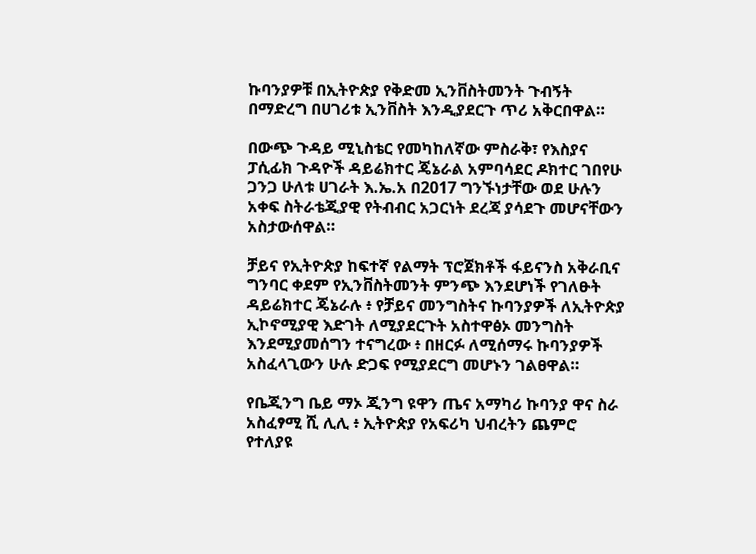ኩባንያዎቹ በኢትዮጵያ የቅድመ ኢንቨስትመንት ጉብኝት በማድረግ በሀገሪቱ ኢንቨስት እንዲያደርጉ ጥሪ አቅርበዋል።

በውጭ ጉዳይ ሚኒስቴር የመካከለኛው ምስራቅ፣ የእስያና ፓሲፊክ ጉዳዮች ዳይሬክተር ጄኔራል አምባሳደር ዶክተር ገበየሁ ጋንጋ ሁለቱ ሀገራት እ.ኤ.አ በ2017 ግንኙነታቸው ወደ ሁሉን አቀፍ ስትራቴጂያዊ የትብብር አጋርነት ደረጃ ያሳደጉ መሆናቸውን አስታውሰዋል።

ቻይና የኢትዮጵያ ከፍተኛ የልማት ፕሮጀክቶች ፋይናንስ አቅራቢና ግንባር ቀደም የኢንቨስትመንት ምንጭ እንደሆነች የገለፁት ዳይሬክተር ጄኔራሉ ፥ የቻይና መንግስትና ኩባንያዎች ለኢትዮጵያ ኢኮኖሚያዊ እድገት ለሚያደርጉት አስተዋፅኦ መንግስት እንደሚያመሰግን ተናግረው ፥ በዘርፉ ለሚሰማሩ ኩባንያዎች አስፈላጊውን ሁሉ ድጋፍ የሚያደርግ መሆኑን ገልፀዋል።

የቤጂንግ ቤይ ማኦ ጂንግ ዩዋን ጤና አማካሪ ኩባንያ ዋና ስራ አስፈፃሚ ሺ ሊሊ ፥ ኢትዮጵያ የአፍሪካ ህብረትን ጨምሮ የተለያዩ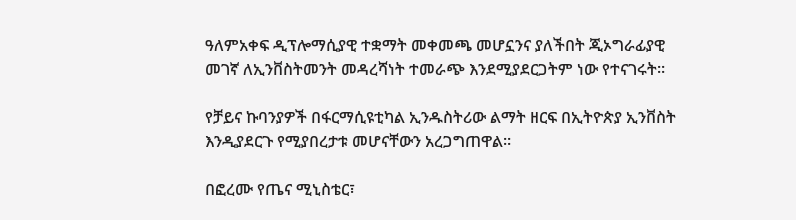ዓለምአቀፍ ዲፕሎማሲያዊ ተቋማት መቀመጫ መሆኗንና ያለችበት ጂኦግራፊያዊ መገኛ ለኢንቨስትመንት መዳረሻነት ተመራጭ እንደሚያደርጋትም ነው የተናገሩት።

የቻይና ኩባንያዎች በፋርማሲዩቲካል ኢንዱስትሪው ልማት ዘርፍ በኢትዮጵያ ኢንቨስት እንዲያደርጉ የሚያበረታቱ መሆናቸውን አረጋግጠዋል።

በፎረሙ የጤና ሚኒስቴር፣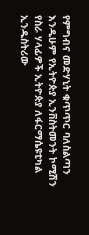የምግብና መድሃኒት ቁጥጥር ባለስልጣን እንዲሁም የኢትዮጵያ ኢንቨስትመንት ኮሚሽን የስራ ሃላፊዎች ኢትዮጵያ ለፋርማሴዩቲካል ኢንዱስትሪው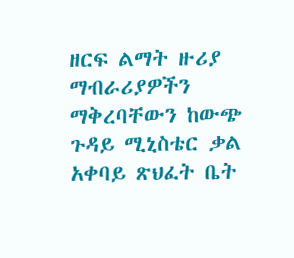ዘርፍ ልማት ዙሪያ ማብራሪያዎችን ማቅረባቸውን ከውጭ ጉዳይ ሚኒስቴር ቃል አቀባይ ጽህፈት ቤት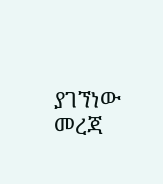ያገኘነው መረጃ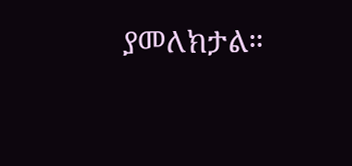ያመለክታል።